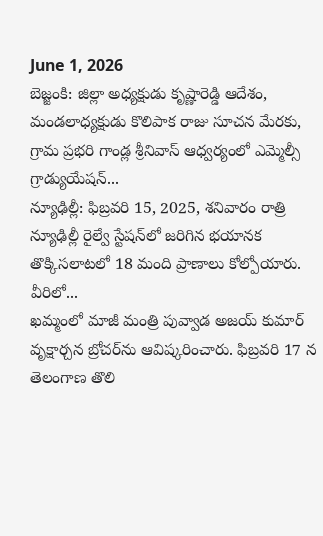June 1, 2026
బెజ్జంకి: జిల్లా అధ్యక్షుడు కృష్ణారెడ్డి ఆదేశం, మండలాధ్యక్షుడు కొలిపాక రాజు సూచన మేరకు, గ్రామ ప్రభరి గాండ్ల శ్రీనివాస్ ఆధ్వర్యంలో ఎమ్మెల్సీ గ్రాడ్యుయేషన్...
న్యూఢిల్లీ: ఫిబ్రవరి 15, 2025, శనివారం రాత్రి న్యూఢిల్లీ రైల్వే స్టేషన్‌లో జరిగిన భయానక తొక్కిసలాటలో 18 మంది ప్రాణాలు కోల్పోయారు. వీరిలో...
ఖమ్మంలో మాజీ మంత్రి పువ్వాడ అజయ్ కుమార్ వృక్షార్చన బ్రోచర్‌ను ఆవిష్కరించారు. ఫిబ్రవరి 17 న తెలంగాణ తొలి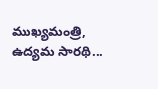ముఖ్యమంత్రి, ఉద్యమ సారథి...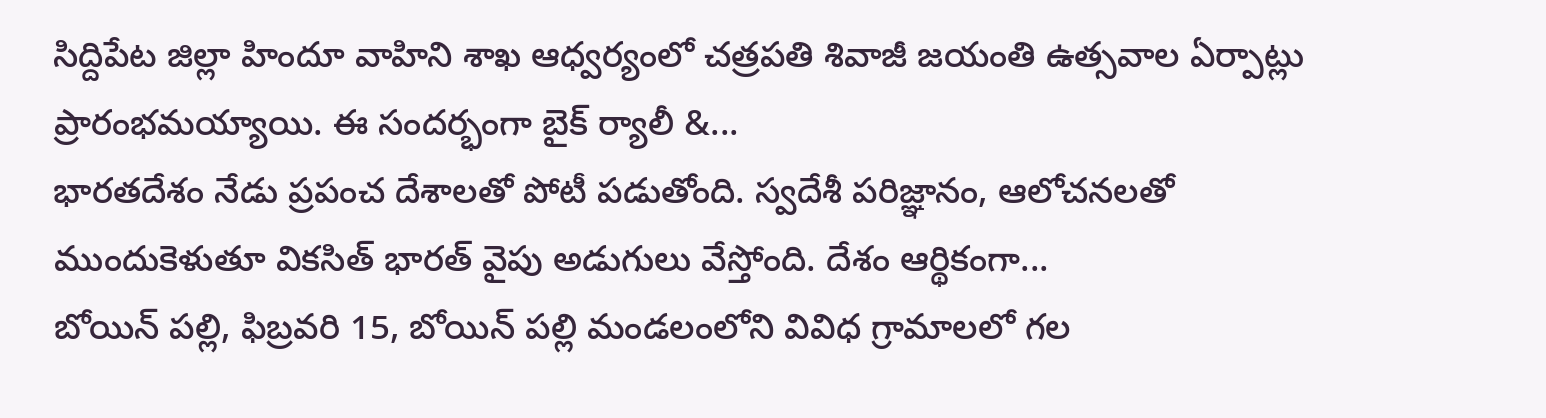సిద్దిపేట జిల్లా హిందూ వాహిని శాఖ ఆధ్వర్యంలో చత్రపతి శివాజీ జయంతి ఉత్సవాల ఏర్పాట్లు ప్రారంభమయ్యాయి. ఈ సందర్భంగా బైక్ ర్యాలీ &...
భారతదేశం నేడు ప్రపంచ దేశాలతో పోటీ పడుతోంది. స్వదేశీ పరిజ్ఞానం, ఆలోచనలతో ముందుకెళుతూ వికసిత్ భారత్ వైపు అడుగులు వేస్తోంది. దేశం ఆర్థికంగా...
బోయిన్ పల్లి, ఫిబ్రవరి 15, బోయిన్ పల్లి మండలంలోని వివిధ గ్రామాలలో గల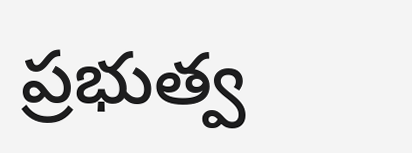ప్రభుత్వ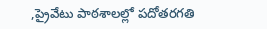,ప్రైవేటు పాఠశాలల్లో పదోతరగతి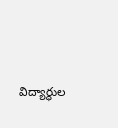విద్యార్థుల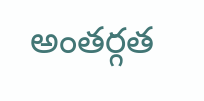అంతర్గత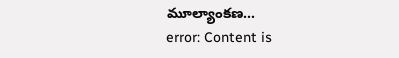మూల్యాంకణ...
error: Content is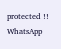protected !!
WhatsApp